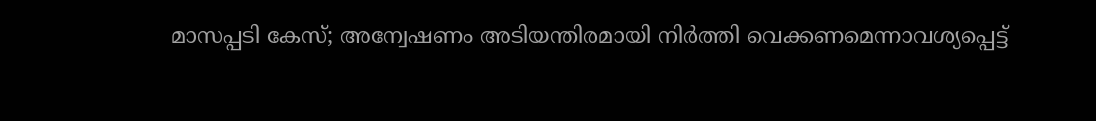മാസപ്പടി കേസ്; അന്വേഷണം അടിയന്തിരമായി നിർത്തി വെക്കണമെന്നാവശ്യപ്പെട്ട്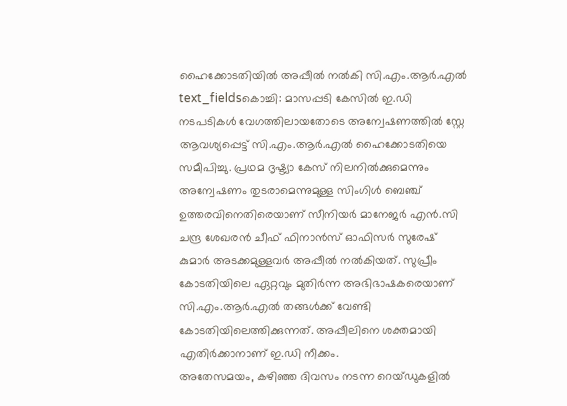ഹൈക്കോടതിയിൽ അപ്പീൽ നൽകി സി.എം.ആർ.എൽ
text_fieldsകൊച്ചി: മാസപ്പടി കേസിൽ ഇ.ഡി നടപടികൾ വേഗത്തിലായതോടെ അന്വേഷണത്തിൽ സ്റ്റേ ആവശ്യപ്പെട്ട് സി.എം.ആർ.എൽ ഹൈക്കോടതിയെ സമീപിച്ചു. പ്രഥമ ദൃഷ്ട്യാ കേസ് നിലനിൽക്കുമെന്നും അന്വേഷണം തുടരാമെന്നുമുള്ള സിംഗിൾ ബെഞ്ച് ഉത്തരവിനെതിരെയാണ് സീനിയർ മാനേജർ എൻ.സി ചന്ദ്ര ശേഖരൻ ചീഫ് ഫിനാൻസ് ഓഫിസർ സുരേഷ് കുമാർ അടക്കമുള്ളവർ അപ്പീൽ നൽകിയത്. സുപ്രീം കോടതിയിലെ ഏറ്റവും മുതിർന്ന അഭിഭാഷകരെയാണ് സി.എം.ആർ.എൽ തങ്ങൾക്ക് വേണ്ടി കോടതിയിലെത്തിക്കുന്നത്. അപ്പീലിനെ ശക്തമായി എതിർക്കാനാണ് ഇ.ഡി നീക്കം.
അതേസമയം, കഴിഞ്ഞ ദിവസം നടന്ന റെയ്ഡുകളിൽ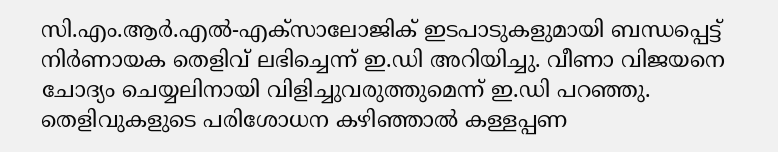സി.എം.ആർ.എൽ-എക്സാലോജിക് ഇടപാടുകളുമായി ബന്ധപ്പെട്ട് നിർണായക തെളിവ് ലഭിച്ചെന്ന് ഇ.ഡി അറിയിച്ചു. വീണാ വിജയനെ ചോദ്യം ചെയ്യലിനായി വിളിച്ചുവരുത്തുമെന്ന് ഇ.ഡി പറഞ്ഞു. തെളിവുകളുടെ പരിശോധന കഴിഞ്ഞാൽ കള്ളപ്പണ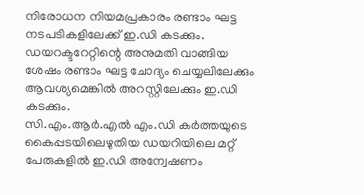നിരോധന നിയമപ്രകാരം രണ്ടാം ഘട്ട നടപടികളിലേക്ക് ഇ.ഡി കടക്കും. ഡയറക്ടറേറ്റിന്റെ അനുമതി വാങ്ങിയ ശേഷം രണ്ടാം ഘട്ട ചോദ്യം ചെയ്യലിലേക്കും ആവശ്യമെങ്കിൽ അറസ്റ്റിലേക്കും ഇ.ഡി കടക്കും.
സി.എം.ആർ.എൽ എം.ഡി കർത്തയുടെ കൈപ്പടയിലെഴുതിയ ഡയറിയിലെ മറ്റ് പേരുകളിൽ ഇ.ഡി അന്വേഷണം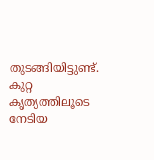തുടങ്ങിയിട്ടുണ്ട്. കുറ്റ കൃത്യത്തിലൂടെ നേടിയ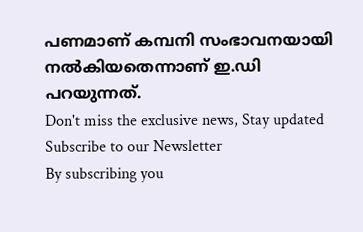പണമാണ് കമ്പനി സംഭാവനയായി നൽകിയതെന്നാണ് ഇ.ഡി പറയുന്നത്.
Don't miss the exclusive news, Stay updated
Subscribe to our Newsletter
By subscribing you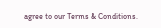agree to our Terms & Conditions.